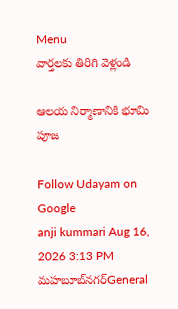Menu
వార్తలకు తిరిగి వెళ్లండి

ఆలయ నిర్మాణానికి భూమి పూజ

Follow Udayam on Google
anji kummari Aug 16, 2026 3:13 PM మహబూబ్‌నగర్General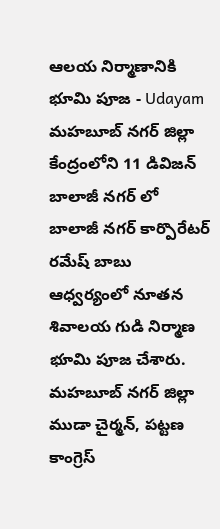ఆలయ నిర్మాణానికి భూమి పూజ - Udayam
మహబూబ్ నగర్ జిల్లా కేంద్రంలోని 11 డివిజన్ బాలాజీ నగర్ లో బాలాజీ నగర్ కార్పొరేటర్ రమేష్ బాబు ఆధ్వర్యంలో నూతన శివాలయ గుడి నిర్మాణ భూమి పూజ చేశారు. మహబూబ్ నగర్ జిల్లా ముడా చైర్మన్, పట్టణ కాంగ్రెస్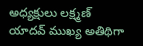అధ్యక్షులు లక్ష్మణ్ యాదవ్ ముఖ్య అతిథిగా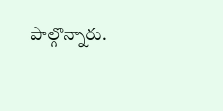పాల్గొన్నారు.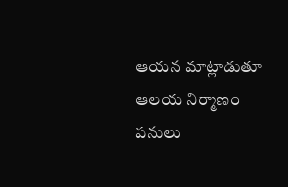ఆయన మాట్లాడుతూ ఆలయ నిర్మాణం పనులు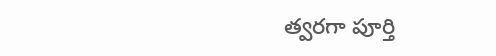త్వరగా పూర్తి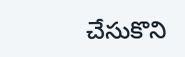చేసుకొని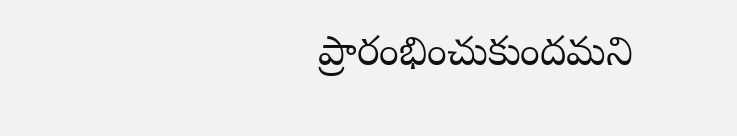ప్రారంభించుకుందమని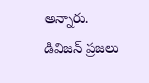అన్నారు. డివిజన్ ప్రజలు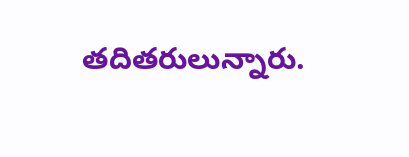తదితరులున్నారు.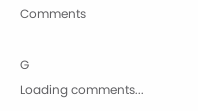Comments

G
Loading comments...